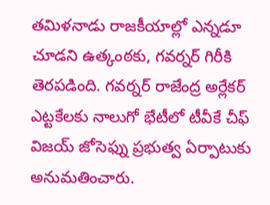తమిళనాడు రాజకీయాల్లో ఎన్నడూ చూడని ఉత్కంఠకు, గవర్నర్ గిరీకి తెరపడింది. గవర్నర్ రాజేంద్ర అర్లేకర్ ఎట్టకేలకు నాలుగో భేటీలో టీవీకే చీఫ్ విజయ్ జోసెఫ్ను ప్రభుత్వ ఏర్పాటుకు అనుమతించారు.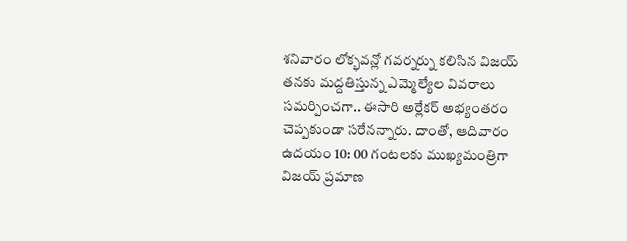శనివారం లోక్భవన్లో గవర్నర్ను కలిసిన విజయ్ తనకు మద్దతిస్తున్న ఎమ్మెల్యేల వివరాలు సమర్పించగా.. ఈసారి అర్లేకర్ అభ్యంతరం చెప్పకుండా సరేనన్నారు. దాంతో, ఆదివారం ఉదయం 10: 00 గంటలకు ముఖ్యమంత్రిగా విజయ్ ప్రమాణ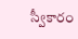స్వీకారం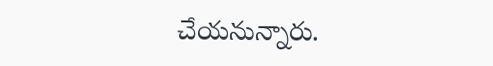చేయనున్నారు.